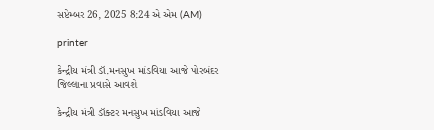સપ્ટેમ્બર 26, 2025 8:24 એ એમ (AM)

printer

કેન્દ્રીય મંત્રી ડૉ.મનસુખ માંડવિયા આજે પોરબંદર જિલ્લાના પ્રવાસે આવશે

કેન્દ્રીય મંત્રી ડૉક્ટર મનસુખ માંડવિયા આજે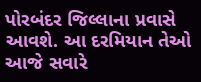પોરબંદર જિલ્લાના પ્રવાસે આવશે. આ દરમિયાન તેઓ આજે સવારે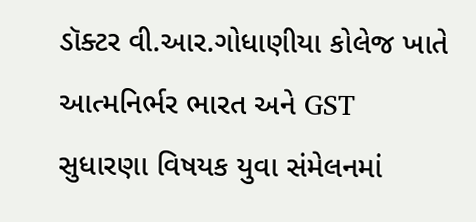ડૉક્ટર વી.આર.ગોધાણીયા કોલેજ ખાતે આત્મનિર્ભર ભારત અને GST સુધારણા વિષયક યુવા સંમેલનમાં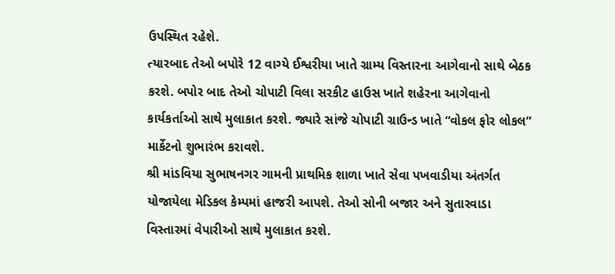ઉપસ્થિત રહેશે.
ત્યારબાદ તેઓ બપોરે 12 વાગ્યે ઈશ્વરીયા ખાતે ગ્રામ્ય વિસ્તારના આગેવાનો સાથે બેઠક કરશે. બપોર બાદ તેઓ ચોપાટી વિલા સરકીટ હાઉસ ખાતે શહેરના આગેવાનો કાર્યકર્તાઓ સાથે મુલાકાત કરશે. જ્યારે સાંજે ચોપાટી ગ્રાઉન્ડ ખાતે “વોકલ ફોર લોકલ” માર્કેટનો શુભારંભ કરાવશે.
શ્રી માંડવિયા સુભાષનગર ગામની પ્રાથમિક શાળા ખાતે સેવા પખવાડીયા અંતર્ગત યોજાયેલા મેડિકલ કેમ્પમાં હાજરી આપશે. તેઓ સોની બજાર અને સુતારવાડા વિસ્તારમાં વેપારીઓ સાથે મુલાકાત કરશે.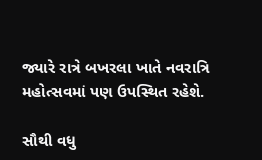જ્યારે રાત્રે બખરલા ખાતે નવરાત્રિ મહોત્સવમાં પણ ઉપસ્થિત રહેશે.

સૌથી વધુ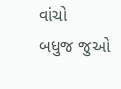વાંચો
બધુજ જુઓ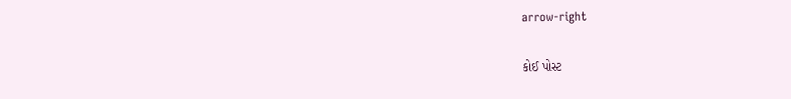arrow-right

કોઈ પોસ્ટ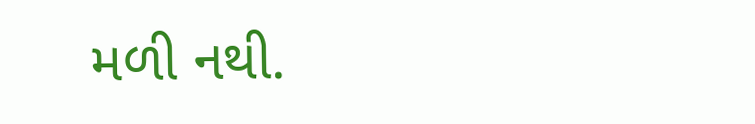મળી નથી.